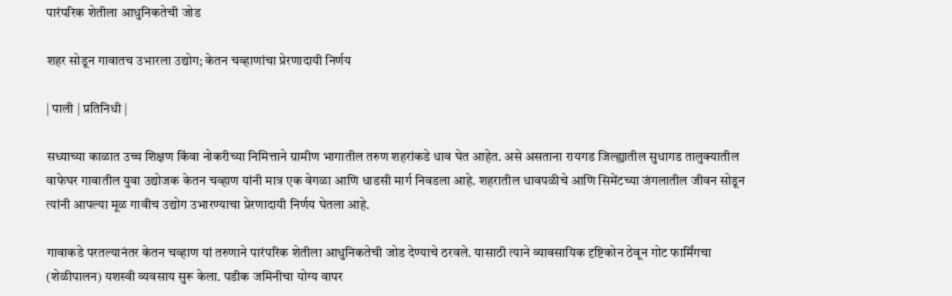पारंपरिक शेतीला आधुनिकतेची जोड

शहर सोडून गावातच उभारला उद्योग; केतन चव्हाणांचा प्रेरणादायी निर्णय

| पाली | प्रतिनिधी |

सध्याच्या काळात उच्च शिक्षण किंवा नोकरीच्या निमित्ताने ग्रामीण भागातील तरुण शहरांकडे धाव घेत आहेत. असे असताना रायगड जिल्ह्यातील सुधागड तालुक्यातील वाफेघर गावातील युवा उद्योजक केतन चव्हाण यांनी मात्र एक वेगळा आणि धाडसी मार्ग निवडला आहे. शहरातील धावपळीचे आणि सिमेंटच्या जंगलातील जीवन सोडून त्यांनी आपल्या मूळ गावीच उद्योग उभारण्याचा प्रेरणादायी निर्णय घेतला आहे.

गावाकडे परतल्यानंतर केतन चव्हाण यां तरुणाने पारंपरिक शेतीला आधुनिकतेची जोड देण्याचे ठरवले. यासाठी त्याने व्यावसायिक दृष्टिकोन ठेवून गोट फार्मिंगचा (शेळीपालन) यशस्वी व्यवसाय सुरू केला. पडीक जमिनीचा योग्य वापर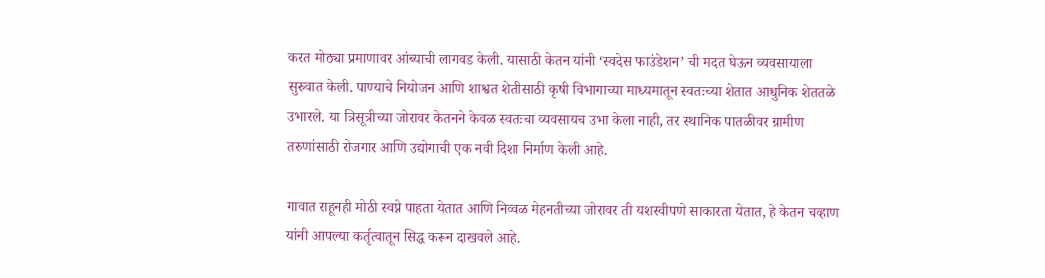करत मोठ्या प्रमाणावर आंब्याची लागवड केली. यासाठी केतन यांनी ‘स्वदेस फाउंडेशन’ ची मदत घेऊन व्यवसायाला सुरुवात केली. पाण्याचे नियोजन आणि शाश्वत शेतीसाठी कृषी विभागाच्या माध्यमातून स्वतःच्या शेतात आधुनिक शेततळे उभारले. या त्रिसूत्रीच्या जोरावर केतनने केवळ स्वतःचा व्यवसायच उभा केला नाही, तर स्थानिक पातळीवर ग्रामीण तरुणांसाठी रोजगार आणि उद्योगाची एक नवी दिशा निर्माण केली आहे.

गावात राहूनही मोठी स्वप्ने पाहता येतात आणि निव्वळ मेहनतीच्या जोरावर ती यशस्वीपणे साकारता येतात, हे केतन चव्हाण यांनी आपल्या कर्तृत्वातून सिद्ध करून दाखवले आहे.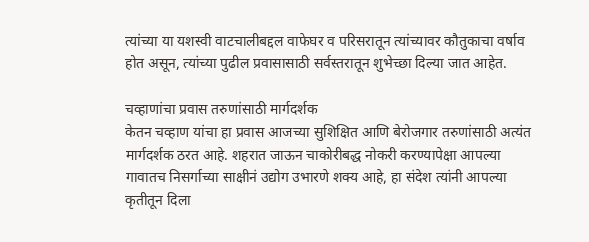त्यांच्या या यशस्वी वाटचालीबद्दल वाफेघर व परिसरातून त्यांच्यावर कौतुकाचा वर्षाव होत असून, त्यांच्या पुढील प्रवासासाठी सर्वस्तरातून शुभेच्छा दिल्या जात आहेत.

चव्हाणांचा प्रवास तरुणांसाठी मार्गदर्शक
केतन चव्हाण यांचा हा प्रवास आजच्या सुशिक्षित आणि बेरोजगार तरुणांसाठी अत्यंत मार्गदर्शक ठरत आहे. शहरात जाऊन चाकोरीबद्ध नोकरी करण्यापेक्षा आपल्या गावातच निसर्गाच्या साक्षीनं उद्योग उभारणे शक्य आहे, हा संदेश त्यांनी आपल्या कृतीतून दिला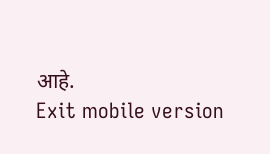आहे.
Exit mobile version